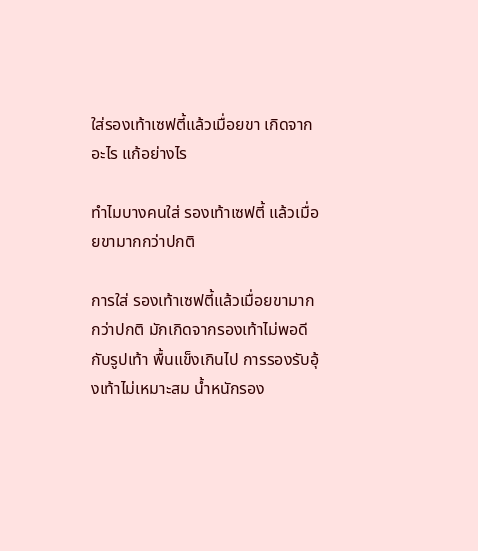ใส่รองเท้าเซฟตี้แล้วเมื่อยขา เกิดจากอะไร แก้อย่างไร

ทำไมบางคนใส่ รองเท้าเซฟตี้ แล้วเมื่อยขามากกว่าปกติ

การใส่ รองเท้าเซฟตี้แล้วเมื่อยขามากกว่าปกติ มักเกิดจากรองเท้าไม่พอดีกับรูปเท้า พื้นแข็งเกินไป การรองรับอุ้งเท้าไม่เหมาะสม น้ำหนักรอง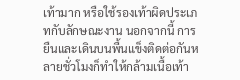เท้ามาก หรือใช้รองเท้าผิดประเภทกับลักษณะงาน นอกจากนี้ การยืนและเดินบนพื้นแข็งติดต่อกันหลายชั่วโมงก็ทำให้กล้ามเนื้อเท้า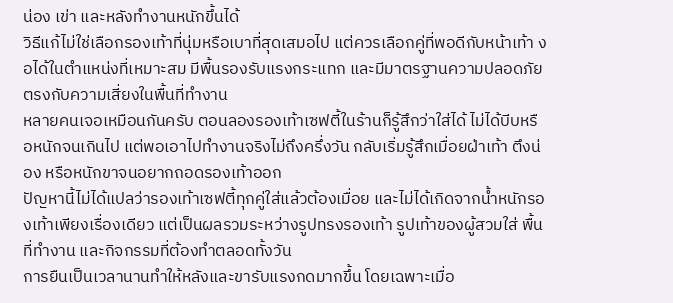น่อง เข่า และหลังทำงานหนักขึ้นได้
วิธีแก้ไม่ใช่เลือกรองเท้าที่นุ่มหรือเบาที่สุดเสมอไป แต่ควรเลือกคู่ที่พอดีกับหน้าเท้า งอได้ในตำแหน่งที่เหมาะสม มีพื้นรองรับแรงกระแทก และมีมาตรฐานความปลอดภัยตรงกับความเสี่ยงในพื้นที่ทำงาน
หลายคนเจอเหมือนกันครับ ตอนลองรองเท้าเซฟตี้ในร้านก็รู้สึกว่าใส่ได้ ไม่ได้บีบหรือหนักจนเกินไป แต่พอเอาไปทำงานจริงไม่ถึงครึ่งวัน กลับเริ่มรู้สึกเมื่อยฝ่าเท้า ตึงน่อง หรือหนักขาจนอยากถอดรองเท้าออก
ปัญหานี้ไม่ได้แปลว่ารองเท้าเซฟตี้ทุกคู่ใส่แล้วต้องเมื่อย และไม่ได้เกิดจากน้ำหนักรองเท้าเพียงเรื่องเดียว แต่เป็นผลรวมระหว่างรูปทรงรองเท้า รูปเท้าของผู้สวมใส่ พื้นที่ทำงาน และกิจกรรมที่ต้องทำตลอดทั้งวัน
การยืนเป็นเวลานานทำให้หลังและขารับแรงกดมากขึ้น โดยเฉพาะเมื่อ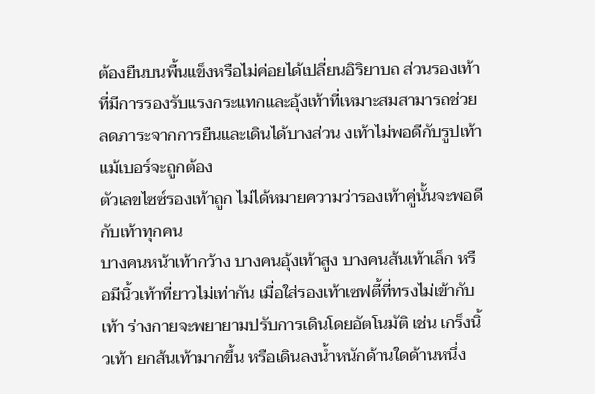ต้องยืนบนพื้นแข็งหรือไม่ค่อยได้เปลี่ยนอิริยาบถ ส่วนรองเท้าที่มีการรองรับแรงกระแทกและอุ้งเท้าที่เหมาะสมสามารถช่วยลดภาระจากการยืนและเดินได้บางส่วน งเท้าไม่พอดีกับรูปเท้า แม้เบอร์จะถูกต้อง
ตัวเลขไซซ์รองเท้าถูก ไม่ได้หมายความว่ารองเท้าคู่นั้นจะพอดีกับเท้าทุกคน
บางคนหน้าเท้ากว้าง บางคนอุ้งเท้าสูง บางคนส้นเท้าเล็ก หรือมีนิ้วเท้าที่ยาวไม่เท่ากัน เมื่อใส่รองเท้าเซฟตี้ที่ทรงไม่เข้ากับเท้า ร่างกายจะพยายามปรับการเดินโดยอัตโนมัติ เช่น เกร็งนิ้วเท้า ยกส้นเท้ามากขึ้น หรือเดินลงน้ำหนักด้านใดด้านหนึ่ง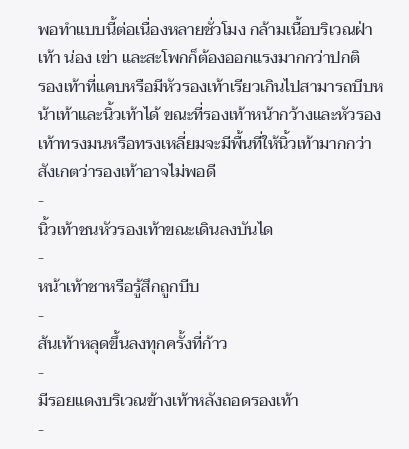พอทำแบบนี้ต่อเนื่องหลายชั่วโมง กล้ามเนื้อบริเวณฝ่าเท้า น่อง เข่า และสะโพกก็ต้องออกแรงมากกว่าปกติ
รองเท้าที่แคบหรือมีหัวรองเท้าเรียวเกินไปสามารถบีบหน้าเท้าและนิ้วเท้าได้ ขณะที่รองเท้าหน้ากว้างและหัวรองเท้าทรงมนหรือทรงเหลี่ยมจะมีพื้นที่ให้นิ้วเท้ามากกว่า สังเกตว่ารองเท้าอาจไม่พอดี
-
นิ้วเท้าชนหัวรองเท้าขณะเดินลงบันได
-
หน้าเท้าชาหรือรู้สึกถูกบีบ
-
ส้นเท้าหลุดขึ้นลงทุกครั้งที่ก้าว
-
มีรอยแดงบริเวณข้างเท้าหลังถอดรองเท้า
-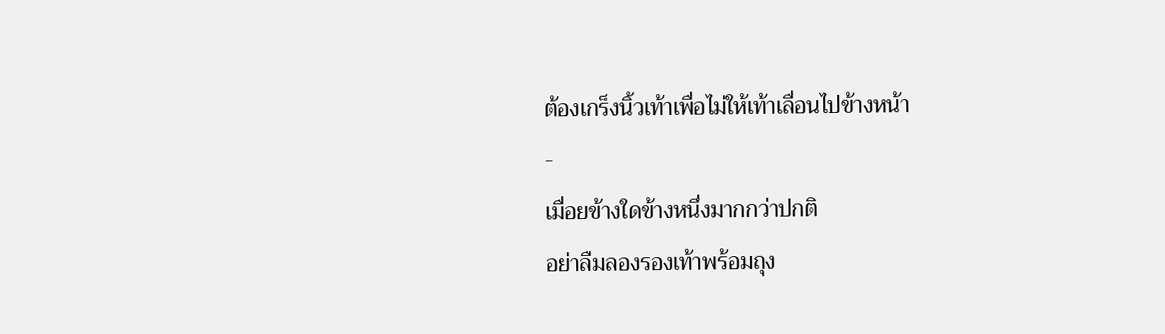ต้องเกร็งนิ้วเท้าเพื่อไม่ให้เท้าเลื่อนไปข้างหน้า
-
เมื่อยข้างใดข้างหนึ่งมากกว่าปกติ
อย่าลืมลองรองเท้าพร้อมถุง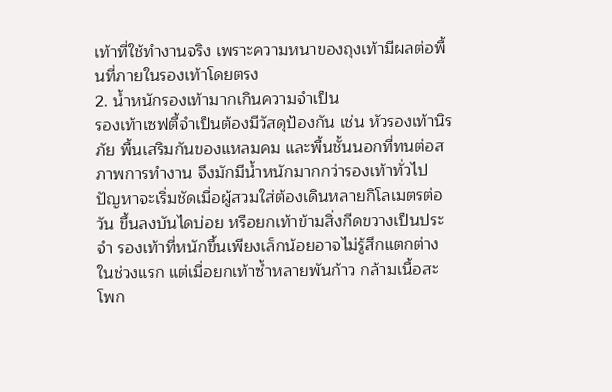เท้าที่ใช้ทำงานจริง เพราะความหนาของถุงเท้ามีผลต่อพื้นที่ภายในรองเท้าโดยตรง
2. น้ำหนักรองเท้ามากเกินความจำเป็น
รองเท้าเซฟตี้จำเป็นต้องมีวัสดุป้องกัน เช่น หัวรองเท้านิรภัย พื้นเสริมกันของแหลมคม และพื้นชั้นนอกที่ทนต่อสภาพการทำงาน จึงมักมีน้ำหนักมากกว่ารองเท้าทั่วไป
ปัญหาจะเริ่มชัดเมื่อผู้สวมใส่ต้องเดินหลายกิโลเมตรต่อวัน ขึ้นลงบันไดบ่อย หรือยกเท้าข้ามสิ่งกีดขวางเป็นประจำ รองเท้าที่หนักขึ้นเพียงเล็กน้อยอาจไม่รู้สึกแตกต่างในช่วงแรก แต่เมื่อยกเท้าซ้ำหลายพันก้าว กล้ามเนื้อสะโพก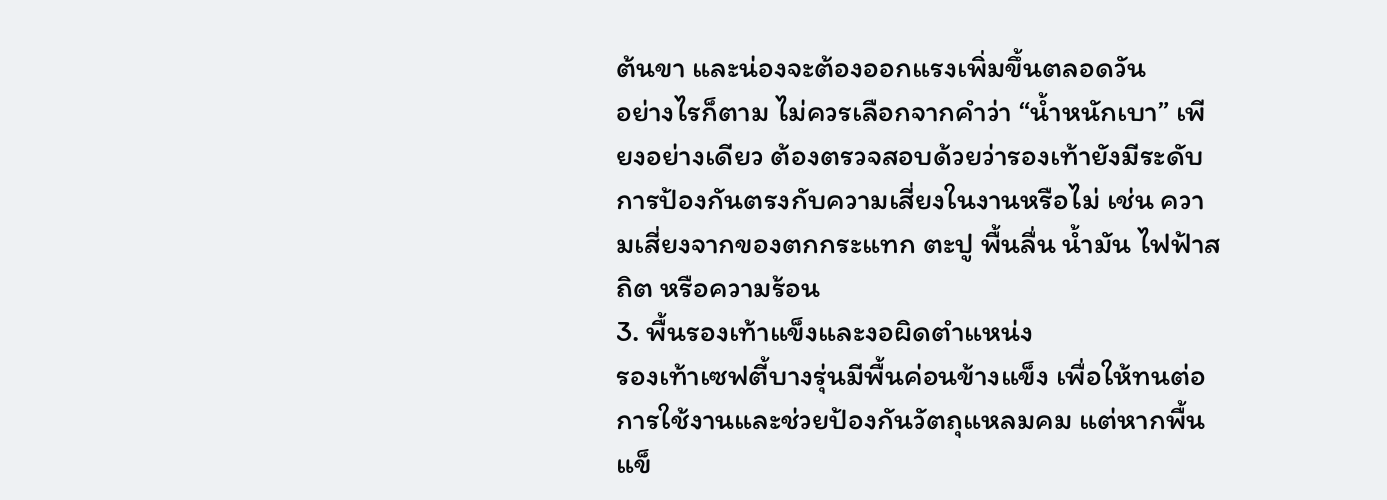ต้นขา และน่องจะต้องออกแรงเพิ่มขึ้นตลอดวัน
อย่างไรก็ตาม ไม่ควรเลือกจากคำว่า “น้ำหนักเบา” เพียงอย่างเดียว ต้องตรวจสอบด้วยว่ารองเท้ายังมีระดับการป้องกันตรงกับความเสี่ยงในงานหรือไม่ เช่น ความเสี่ยงจากของตกกระแทก ตะปู พื้นลื่น น้ำมัน ไฟฟ้าสถิต หรือความร้อน
3. พื้นรองเท้าแข็งและงอผิดตำแหน่ง
รองเท้าเซฟตี้บางรุ่นมีพื้นค่อนข้างแข็ง เพื่อให้ทนต่อการใช้งานและช่วยป้องกันวัตถุแหลมคม แต่หากพื้นแข็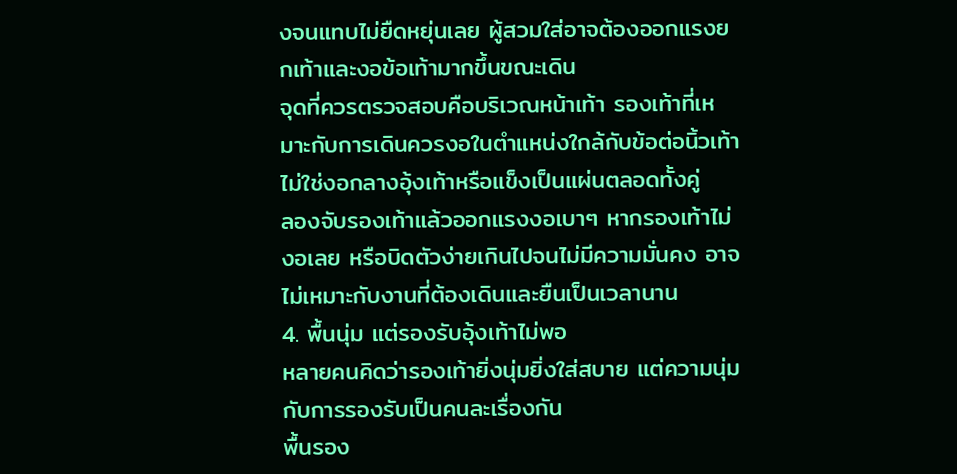งจนแทบไม่ยืดหยุ่นเลย ผู้สวมใส่อาจต้องออกแรงยกเท้าและงอข้อเท้ามากขึ้นขณะเดิน
จุดที่ควรตรวจสอบคือบริเวณหน้าเท้า รองเท้าที่เหมาะกับการเดินควรงอในตำแหน่งใกล้กับข้อต่อนิ้วเท้า ไม่ใช่งอกลางอุ้งเท้าหรือแข็งเป็นแผ่นตลอดทั้งคู่
ลองจับรองเท้าแล้วออกแรงงอเบาๆ หากรองเท้าไม่งอเลย หรือบิดตัวง่ายเกินไปจนไม่มีความมั่นคง อาจไม่เหมาะกับงานที่ต้องเดินและยืนเป็นเวลานาน
4. พื้นนุ่ม แต่รองรับอุ้งเท้าไม่พอ
หลายคนคิดว่ารองเท้ายิ่งนุ่มยิ่งใส่สบาย แต่ความนุ่มกับการรองรับเป็นคนละเรื่องกัน
พื้นรอง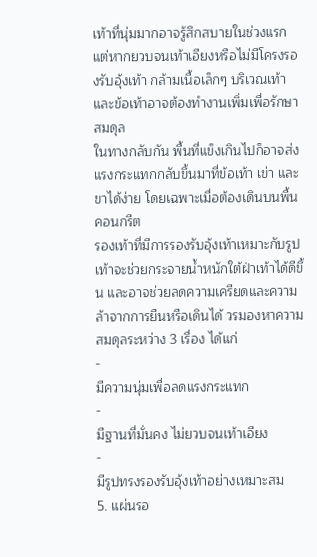เท้าที่นุ่มมากอาจรู้สึกสบายในช่วงแรก แต่หากยวบจนเท้าเอียงหรือไม่มีโครงรองรับอุ้งเท้า กล้ามเนื้อเล็กๆ บริเวณเท้าและข้อเท้าอาจต้องทำงานเพิ่มเพื่อรักษาสมดุล
ในทางกลับกัน พื้นที่แข็งเกินไปก็อาจส่งแรงกระแทกกลับขึ้นมาที่ข้อเท้า เข่า และขาได้ง่าย โดยเฉพาะเมื่อต้องเดินบนพื้นคอนกรีต
รองเท้าที่มีการรองรับอุ้งเท้าเหมาะกับรูปเท้าจะช่วยกระจายน้ำหนักใต้ฝ่าเท้าได้ดีขึ้น และอาจช่วยลดความเครียดและความล้าจากการยืนหรือเดินได้ วรมองหาความสมดุลระหว่าง 3 เรื่อง ได้แก่
-
มีความนุ่มเพื่อลดแรงกระแทก
-
มีฐานที่มั่นคง ไม่ยวบจนเท้าเอียง
-
มีรูปทรงรองรับอุ้งเท้าอย่างเหมาะสม
5. แผ่นรอ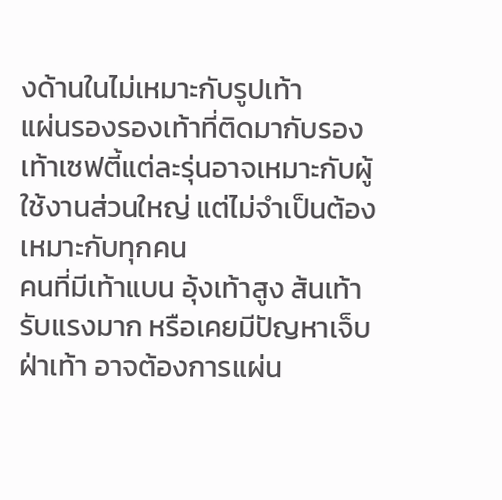งด้านในไม่เหมาะกับรูปเท้า
แผ่นรองรองเท้าที่ติดมากับรองเท้าเซฟตี้แต่ละรุ่นอาจเหมาะกับผู้ใช้งานส่วนใหญ่ แต่ไม่จำเป็นต้องเหมาะกับทุกคน
คนที่มีเท้าแบน อุ้งเท้าสูง ส้นเท้ารับแรงมาก หรือเคยมีปัญหาเจ็บฝ่าเท้า อาจต้องการแผ่น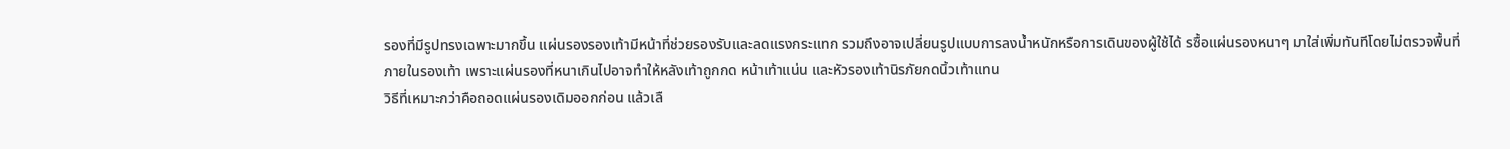รองที่มีรูปทรงเฉพาะมากขึ้น แผ่นรองรองเท้ามีหน้าที่ช่วยรองรับและลดแรงกระแทก รวมถึงอาจเปลี่ยนรูปแบบการลงน้ำหนักหรือการเดินของผู้ใช้ได้ รซื้อแผ่นรองหนาๆ มาใส่เพิ่มทันทีโดยไม่ตรวจพื้นที่ภายในรองเท้า เพราะแผ่นรองที่หนาเกินไปอาจทำให้หลังเท้าถูกกด หน้าเท้าแน่น และหัวรองเท้านิรภัยกดนิ้วเท้าแทน
วิธีที่เหมาะกว่าคือถอดแผ่นรองเดิมออกก่อน แล้วเลื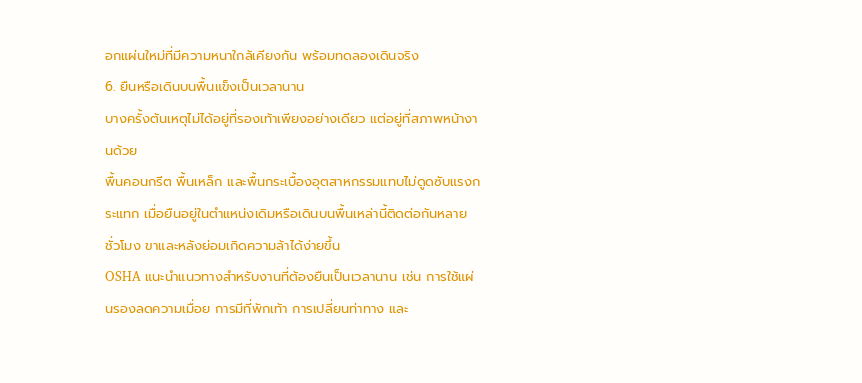อกแผ่นใหม่ที่มีความหนาใกล้เคียงกัน พร้อมทดลองเดินจริง
6. ยืนหรือเดินบนพื้นแข็งเป็นเวลานาน
บางครั้งต้นเหตุไม่ได้อยู่ที่รองเท้าเพียงอย่างเดียว แต่อยู่ที่สภาพหน้างานด้วย
พื้นคอนกรีต พื้นเหล็ก และพื้นกระเบื้องอุตสาหกรรมแทบไม่ดูดซับแรงกระแทก เมื่อยืนอยู่ในตำแหน่งเดิมหรือเดินบนพื้นเหล่านี้ติดต่อกันหลายชั่วโมง ขาและหลังย่อมเกิดความล้าได้ง่ายขึ้น
OSHA แนะนำแนวทางสำหรับงานที่ต้องยืนเป็นเวลานาน เช่น การใช้แผ่นรองลดความเมื่อย การมีที่พักเท้า การเปลี่ยนท่าทาง และ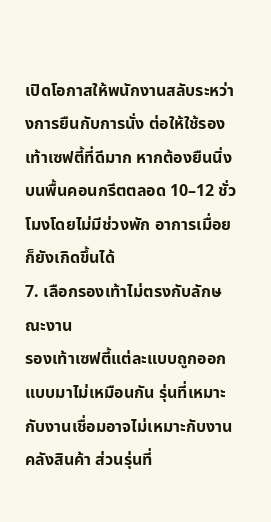เปิดโอกาสให้พนักงานสลับระหว่างการยืนกับการนั่ง ต่อให้ใช้รองเท้าเซฟตี้ที่ดีมาก หากต้องยืนนิ่งบนพื้นคอนกรีตตลอด 10–12 ชั่วโมงโดยไม่มีช่วงพัก อาการเมื่อยก็ยังเกิดขึ้นได้
7. เลือกรองเท้าไม่ตรงกับลักษณะงาน
รองเท้าเซฟตี้แต่ละแบบถูกออกแบบมาไม่เหมือนกัน รุ่นที่เหมาะกับงานเชื่อมอาจไม่เหมาะกับงานคลังสินค้า ส่วนรุ่นที่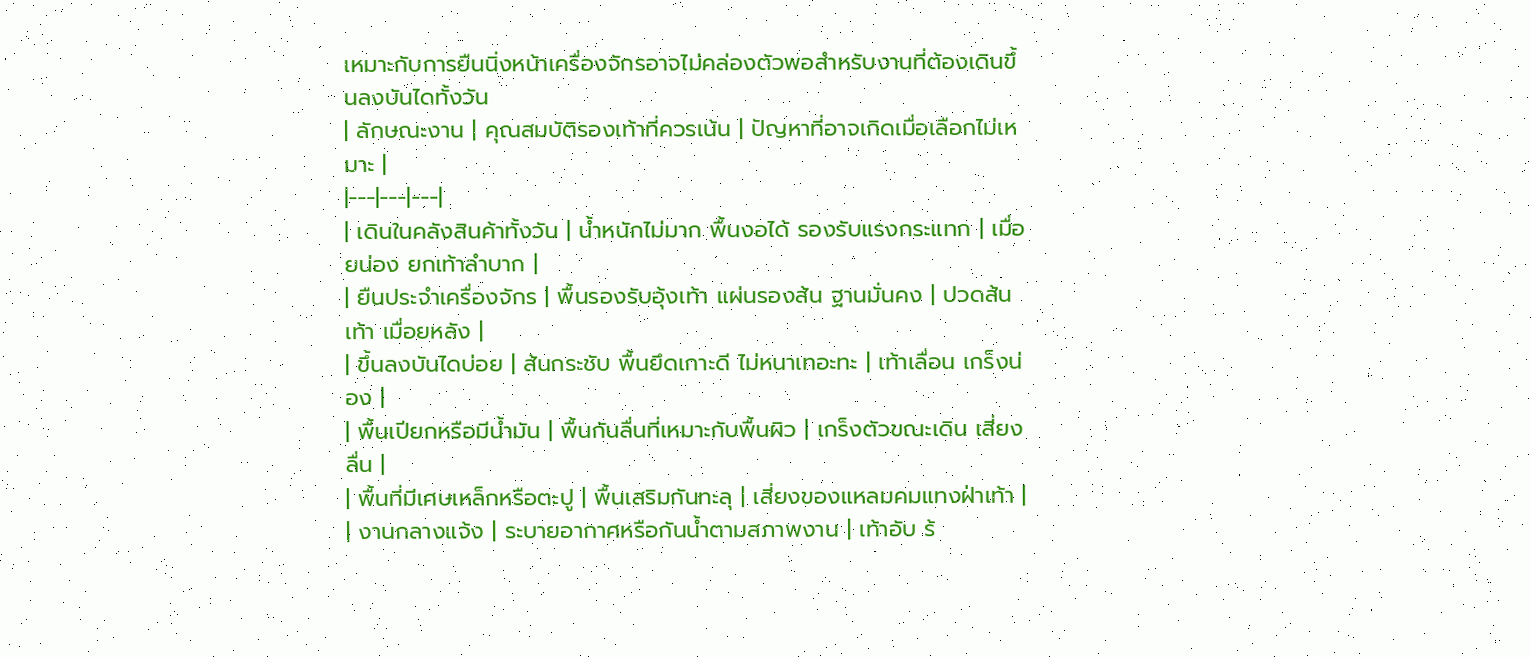เหมาะกับการยืนนิ่งหน้าเครื่องจักรอาจไม่คล่องตัวพอสำหรับงานที่ต้องเดินขึ้นลงบันไดทั้งวัน
| ลักษณะงาน | คุณสมบัติรองเท้าที่ควรเน้น | ปัญหาที่อาจเกิดเมื่อเลือกไม่เหมาะ |
|---|---|---|
| เดินในคลังสินค้าทั้งวัน | น้ำหนักไม่มาก พื้นงอได้ รองรับแรงกระแทก | เมื่อยน่อง ยกเท้าลำบาก |
| ยืนประจำเครื่องจักร | พื้นรองรับอุ้งเท้า แผ่นรองส้น ฐานมั่นคง | ปวดส้นเท้า เมื่อยหลัง |
| ขึ้นลงบันไดบ่อย | ส้นกระชับ พื้นยึดเกาะดี ไม่หนาเทอะทะ | เท้าเลื่อน เกร็งน่อง |
| พื้นเปียกหรือมีน้ำมัน | พื้นกันลื่นที่เหมาะกับพื้นผิว | เกร็งตัวขณะเดิน เสี่ยงลื่น |
| พื้นที่มีเศษเหล็กหรือตะปู | พื้นเสริมกันทะลุ | เสี่ยงของแหลมคมแทงฝ่าเท้า |
| งานกลางแจ้ง | ระบายอากาศหรือกันน้ำตามสภาพงาน | เท้าอับ ร้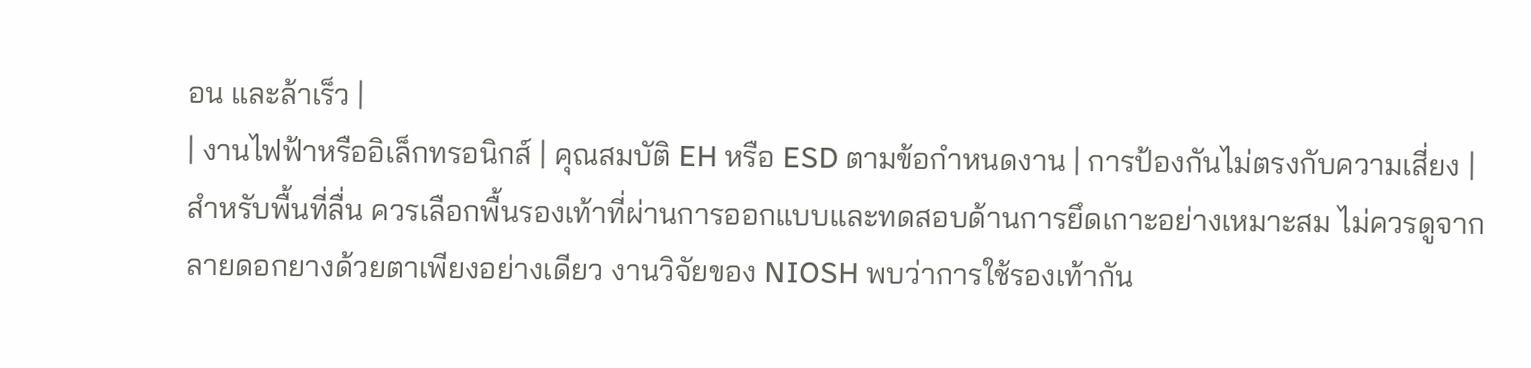อน และล้าเร็ว |
| งานไฟฟ้าหรืออิเล็กทรอนิกส์ | คุณสมบัติ EH หรือ ESD ตามข้อกำหนดงาน | การป้องกันไม่ตรงกับความเสี่ยง |
สำหรับพื้นที่ลื่น ควรเลือกพื้นรองเท้าที่ผ่านการออกแบบและทดสอบด้านการยึดเกาะอย่างเหมาะสม ไม่ควรดูจากลายดอกยางด้วยตาเพียงอย่างเดียว งานวิจัยของ NIOSH พบว่าการใช้รองเท้ากัน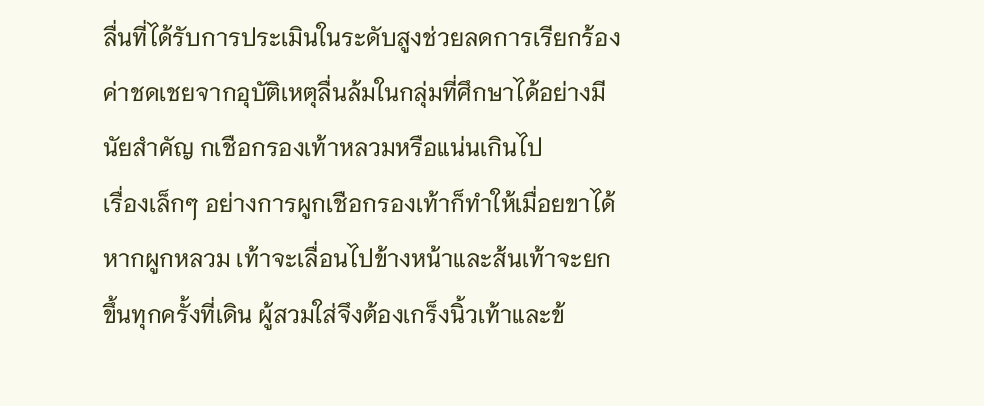ลื่นที่ได้รับการประเมินในระดับสูงช่วยลดการเรียกร้องค่าชดเชยจากอุบัติเหตุลื่นล้มในกลุ่มที่ศึกษาได้อย่างมีนัยสำคัญ กเชือกรองเท้าหลวมหรือแน่นเกินไป
เรื่องเล็กๆ อย่างการผูกเชือกรองเท้าก็ทำให้เมื่อยขาได้
หากผูกหลวม เท้าจะเลื่อนไปข้างหน้าและส้นเท้าจะยกขึ้นทุกครั้งที่เดิน ผู้สวมใส่จึงต้องเกร็งนิ้วเท้าและข้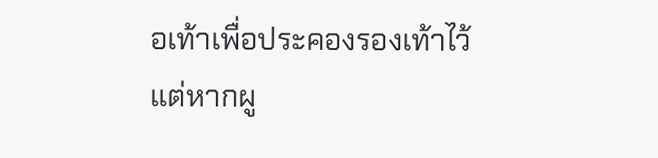อเท้าเพื่อประคองรองเท้าไว้
แต่หากผู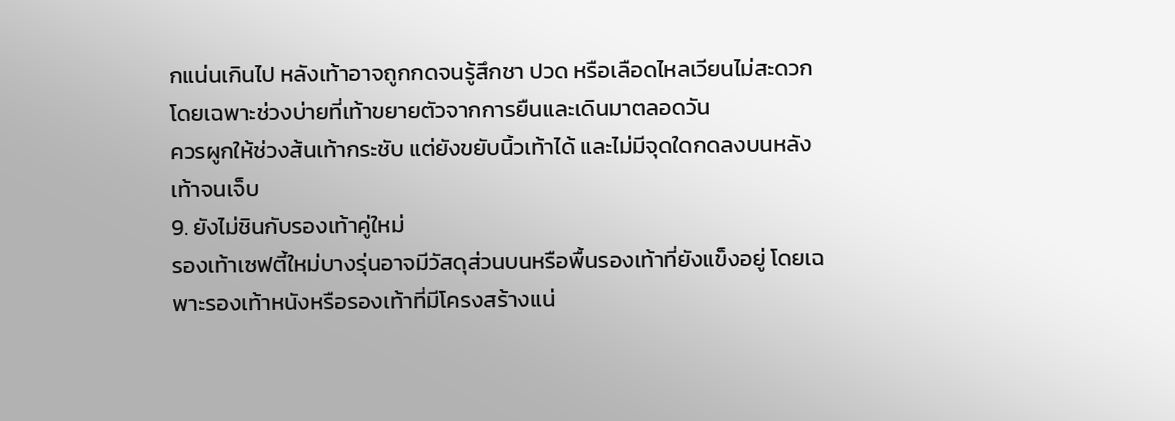กแน่นเกินไป หลังเท้าอาจถูกกดจนรู้สึกชา ปวด หรือเลือดไหลเวียนไม่สะดวก โดยเฉพาะช่วงบ่ายที่เท้าขยายตัวจากการยืนและเดินมาตลอดวัน
ควรผูกให้ช่วงส้นเท้ากระชับ แต่ยังขยับนิ้วเท้าได้ และไม่มีจุดใดกดลงบนหลังเท้าจนเจ็บ
9. ยังไม่ชินกับรองเท้าคู่ใหม่
รองเท้าเซฟตี้ใหม่บางรุ่นอาจมีวัสดุส่วนบนหรือพื้นรองเท้าที่ยังแข็งอยู่ โดยเฉพาะรองเท้าหนังหรือรองเท้าที่มีโครงสร้างแน่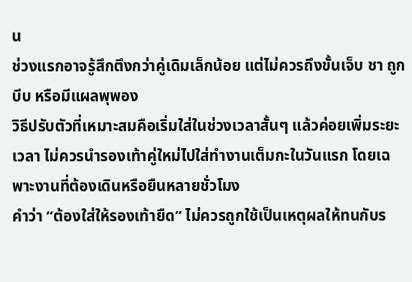น
ช่วงแรกอาจรู้สึกตึงกว่าคู่เดิมเล็กน้อย แต่ไม่ควรถึงขั้นเจ็บ ชา ถูกบีบ หรือมีแผลพุพอง
วิธีปรับตัวที่เหมาะสมคือเริ่มใส่ในช่วงเวลาสั้นๆ แล้วค่อยเพิ่มระยะเวลา ไม่ควรนำรองเท้าคู่ใหม่ไปใส่ทำงานเต็มกะในวันแรก โดยเฉพาะงานที่ต้องเดินหรือยืนหลายชั่วโมง
คำว่า “ต้องใส่ให้รองเท้ายืด” ไม่ควรถูกใช้เป็นเหตุผลให้ทนกับร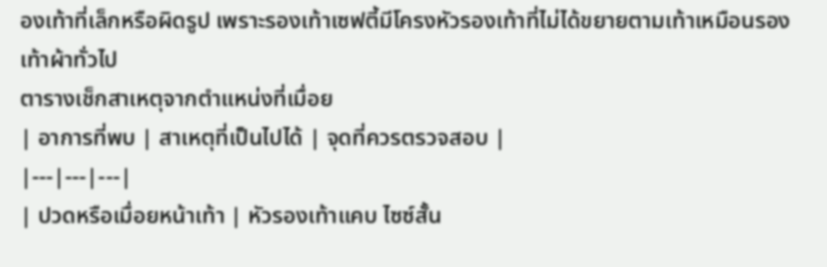องเท้าที่เล็กหรือผิดรูป เพราะรองเท้าเซฟตี้มีโครงหัวรองเท้าที่ไม่ได้ขยายตามเท้าเหมือนรองเท้าผ้าทั่วไป
ตารางเช็กสาเหตุจากตำแหน่งที่เมื่อย
| อาการที่พบ | สาเหตุที่เป็นไปได้ | จุดที่ควรตรวจสอบ |
|---|---|---|
| ปวดหรือเมื่อยหน้าเท้า | หัวรองเท้าแคบ ไซซ์สั้น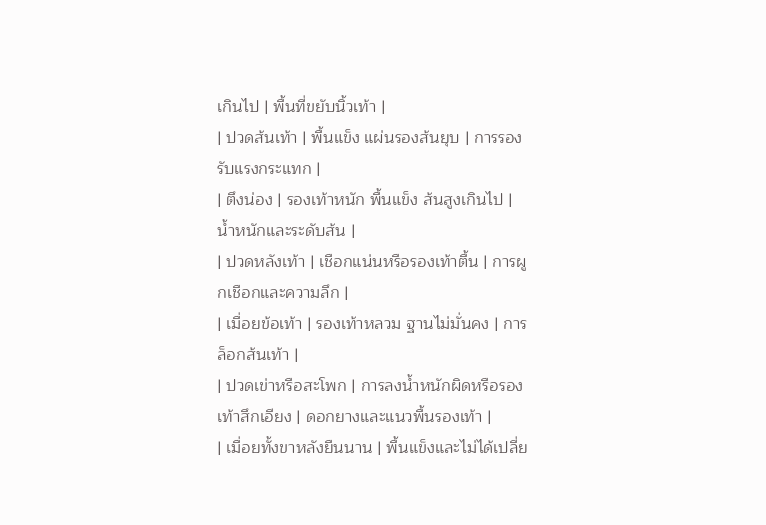เกินไป | พื้นที่ขยับนิ้วเท้า |
| ปวดส้นเท้า | พื้นแข็ง แผ่นรองส้นยุบ | การรองรับแรงกระแทก |
| ตึงน่อง | รองเท้าหนัก พื้นแข็ง ส้นสูงเกินไป | น้ำหนักและระดับส้น |
| ปวดหลังเท้า | เชือกแน่นหรือรองเท้าตื้น | การผูกเชือกและความลึก |
| เมื่อยข้อเท้า | รองเท้าหลวม ฐานไม่มั่นคง | การล็อกส้นเท้า |
| ปวดเข่าหรือสะโพก | การลงน้ำหนักผิดหรือรองเท้าสึกเอียง | ดอกยางและแนวพื้นรองเท้า |
| เมื่อยทั้งขาหลังยืนนาน | พื้นแข็งและไม่ได้เปลี่ย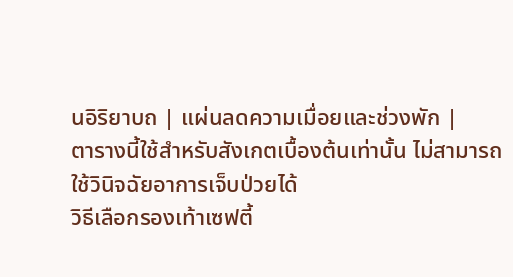นอิริยาบถ | แผ่นลดความเมื่อยและช่วงพัก |
ตารางนี้ใช้สำหรับสังเกตเบื้องต้นเท่านั้น ไม่สามารถใช้วินิจฉัยอาการเจ็บป่วยได้
วิธีเลือกรองเท้าเซฟตี้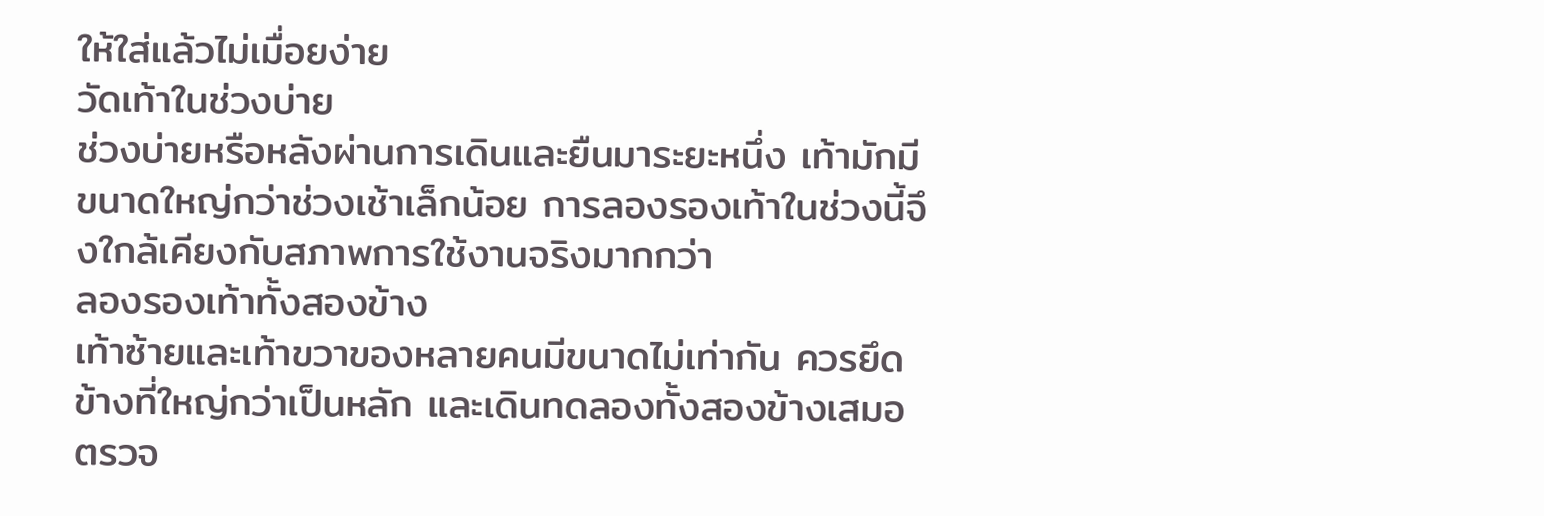ให้ใส่แล้วไม่เมื่อยง่าย
วัดเท้าในช่วงบ่าย
ช่วงบ่ายหรือหลังผ่านการเดินและยืนมาระยะหนึ่ง เท้ามักมีขนาดใหญ่กว่าช่วงเช้าเล็กน้อย การลองรองเท้าในช่วงนี้จึงใกล้เคียงกับสภาพการใช้งานจริงมากกว่า
ลองรองเท้าทั้งสองข้าง
เท้าซ้ายและเท้าขวาของหลายคนมีขนาดไม่เท่ากัน ควรยึดข้างที่ใหญ่กว่าเป็นหลัก และเดินทดลองทั้งสองข้างเสมอ
ตรวจ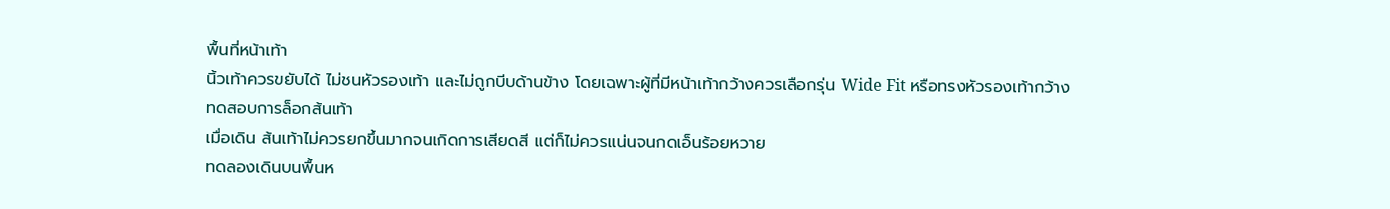พื้นที่หน้าเท้า
นิ้วเท้าควรขยับได้ ไม่ชนหัวรองเท้า และไม่ถูกบีบด้านข้าง โดยเฉพาะผู้ที่มีหน้าเท้ากว้างควรเลือกรุ่น Wide Fit หรือทรงหัวรองเท้ากว้าง
ทดสอบการล็อกส้นเท้า
เมื่อเดิน ส้นเท้าไม่ควรยกขึ้นมากจนเกิดการเสียดสี แต่ก็ไม่ควรแน่นจนกดเอ็นร้อยหวาย
ทดลองเดินบนพื้นห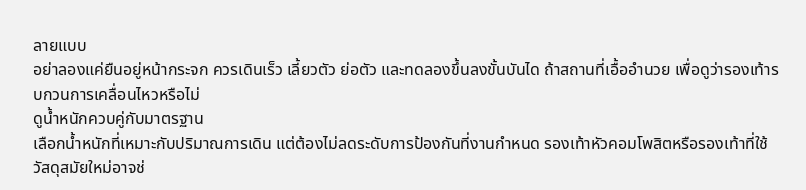ลายแบบ
อย่าลองแค่ยืนอยู่หน้ากระจก ควรเดินเร็ว เลี้ยวตัว ย่อตัว และทดลองขึ้นลงขั้นบันได ถ้าสถานที่เอื้ออำนวย เพื่อดูว่ารองเท้ารบกวนการเคลื่อนไหวหรือไม่
ดูน้ำหนักควบคู่กับมาตรฐาน
เลือกน้ำหนักที่เหมาะกับปริมาณการเดิน แต่ต้องไม่ลดระดับการป้องกันที่งานกำหนด รองเท้าหัวคอมโพสิตหรือรองเท้าที่ใช้วัสดุสมัยใหม่อาจช่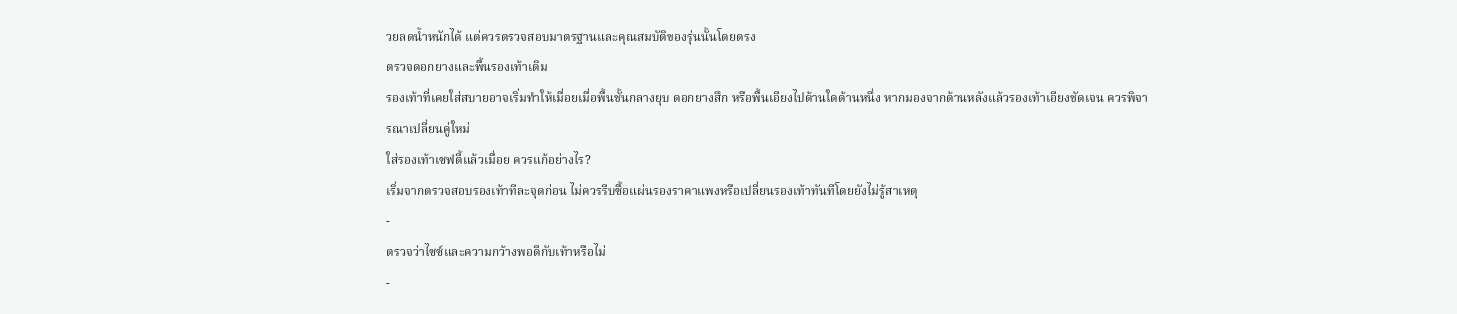วยลดน้ำหนักได้ แต่ควรตรวจสอบมาตรฐานและคุณสมบัติของรุ่นนั้นโดยตรง
ตรวจดอกยางและพื้นรองเท้าเดิม
รองเท้าที่เคยใส่สบายอาจเริ่มทำให้เมื่อยเมื่อพื้นชั้นกลางยุบ ดอกยางสึก หรือพื้นเอียงไปด้านใดด้านหนึ่ง หากมองจากด้านหลังแล้วรองเท้าเอียงชัดเจน ควรพิจารณาเปลี่ยนคู่ใหม่
ใส่รองเท้าเซฟตี้แล้วเมื่อย ควรแก้อย่างไร?
เริ่มจากตรวจสอบรองเท้าทีละจุดก่อน ไม่ควรรีบซื้อแผ่นรองราคาแพงหรือเปลี่ยนรองเท้าทันทีโดยยังไม่รู้สาเหตุ
-
ตรวจว่าไซซ์และความกว้างพอดีกับเท้าหรือไม่
-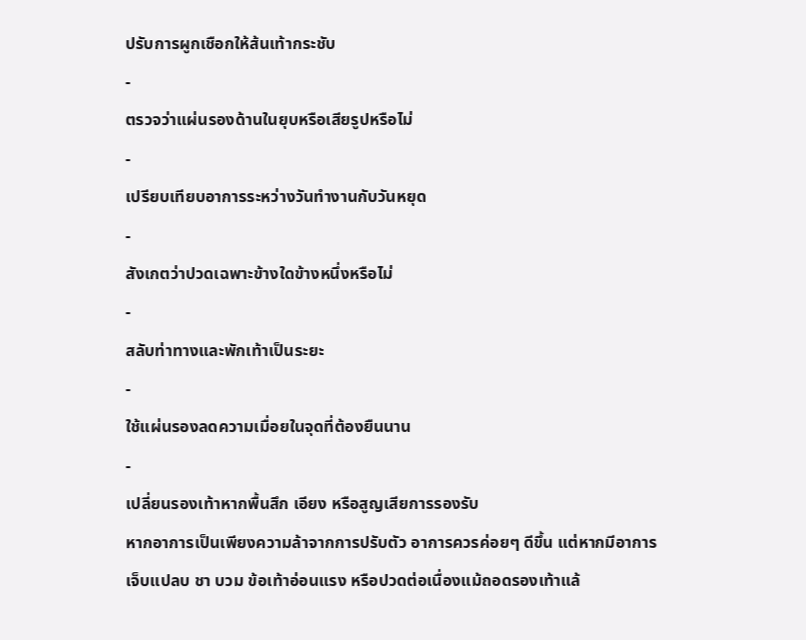ปรับการผูกเชือกให้ส้นเท้ากระชับ
-
ตรวจว่าแผ่นรองด้านในยุบหรือเสียรูปหรือไม่
-
เปรียบเทียบอาการระหว่างวันทำงานกับวันหยุด
-
สังเกตว่าปวดเฉพาะข้างใดข้างหนึ่งหรือไม่
-
สลับท่าทางและพักเท้าเป็นระยะ
-
ใช้แผ่นรองลดความเมื่อยในจุดที่ต้องยืนนาน
-
เปลี่ยนรองเท้าหากพื้นสึก เอียง หรือสูญเสียการรองรับ
หากอาการเป็นเพียงความล้าจากการปรับตัว อาการควรค่อยๆ ดีขึ้น แต่หากมีอาการเจ็บแปลบ ชา บวม ข้อเท้าอ่อนแรง หรือปวดต่อเนื่องแม้ถอดรองเท้าแล้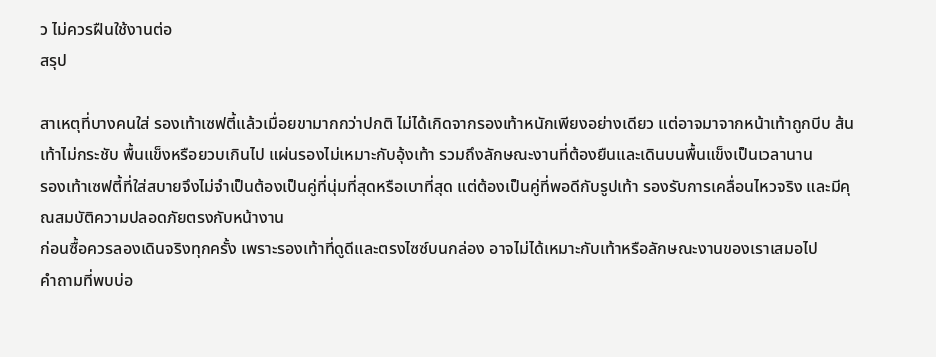ว ไม่ควรฝืนใช้งานต่อ
สรุป

สาเหตุที่บางคนใส่ รองเท้าเซฟตี้แล้วเมื่อยขามากกว่าปกติ ไม่ได้เกิดจากรองเท้าหนักเพียงอย่างเดียว แต่อาจมาจากหน้าเท้าถูกบีบ ส้นเท้าไม่กระชับ พื้นแข็งหรือยวบเกินไป แผ่นรองไม่เหมาะกับอุ้งเท้า รวมถึงลักษณะงานที่ต้องยืนและเดินบนพื้นแข็งเป็นเวลานาน
รองเท้าเซฟตี้ที่ใส่สบายจึงไม่จำเป็นต้องเป็นคู่ที่นุ่มที่สุดหรือเบาที่สุด แต่ต้องเป็นคู่ที่พอดีกับรูปเท้า รองรับการเคลื่อนไหวจริง และมีคุณสมบัติความปลอดภัยตรงกับหน้างาน
ก่อนซื้อควรลองเดินจริงทุกครั้ง เพราะรองเท้าที่ดูดีและตรงไซซ์บนกล่อง อาจไม่ได้เหมาะกับเท้าหรือลักษณะงานของเราเสมอไป
คำถามที่พบบ่อ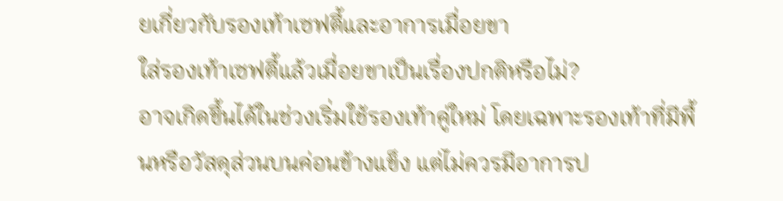ยเกี่ยวกับรองเท้าเซฟตี้และอาการเมื่อยขา
ใส่รองเท้าเซฟตี้แล้วเมื่อยขาเป็นเรื่องปกติหรือไม่?
อาจเกิดขึ้นได้ในช่วงเริ่มใช้รองเท้าคู่ใหม่ โดยเฉพาะรองเท้าที่มีพื้นหรือวัสดุส่วนบนค่อนข้างแข็ง แต่ไม่ควรมีอาการป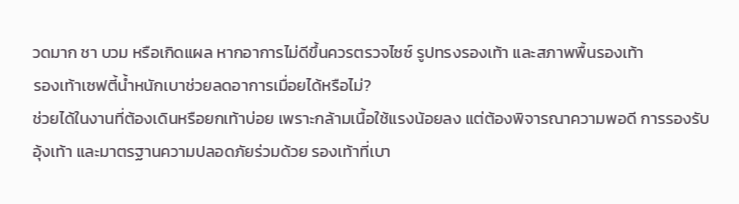วดมาก ชา บวม หรือเกิดแผล หากอาการไม่ดีขึ้นควรตรวจไซซ์ รูปทรงรองเท้า และสภาพพื้นรองเท้า
รองเท้าเซฟตี้น้ำหนักเบาช่วยลดอาการเมื่อยได้หรือไม่?
ช่วยได้ในงานที่ต้องเดินหรือยกเท้าบ่อย เพราะกล้ามเนื้อใช้แรงน้อยลง แต่ต้องพิจารณาความพอดี การรองรับอุ้งเท้า และมาตรฐานความปลอดภัยร่วมด้วย รองเท้าที่เบา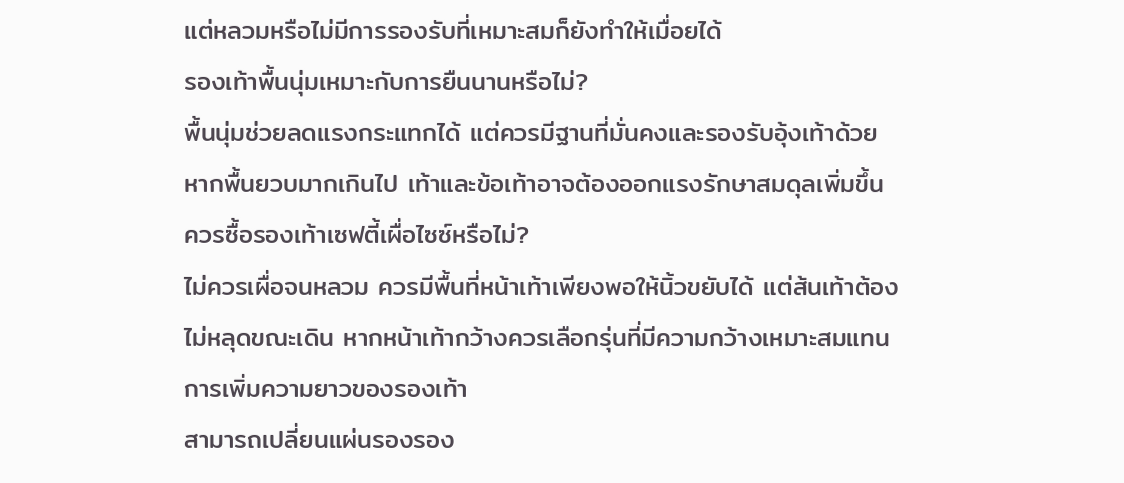แต่หลวมหรือไม่มีการรองรับที่เหมาะสมก็ยังทำให้เมื่อยได้
รองเท้าพื้นนุ่มเหมาะกับการยืนนานหรือไม่?
พื้นนุ่มช่วยลดแรงกระแทกได้ แต่ควรมีฐานที่มั่นคงและรองรับอุ้งเท้าด้วย หากพื้นยวบมากเกินไป เท้าและข้อเท้าอาจต้องออกแรงรักษาสมดุลเพิ่มขึ้น
ควรซื้อรองเท้าเซฟตี้เผื่อไซซ์หรือไม่?
ไม่ควรเผื่อจนหลวม ควรมีพื้นที่หน้าเท้าเพียงพอให้นิ้วขยับได้ แต่ส้นเท้าต้องไม่หลุดขณะเดิน หากหน้าเท้ากว้างควรเลือกรุ่นที่มีความกว้างเหมาะสมแทนการเพิ่มความยาวของรองเท้า
สามารถเปลี่ยนแผ่นรองรอง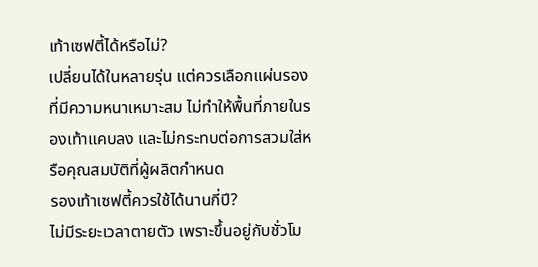เท้าเซฟตี้ได้หรือไม่?
เปลี่ยนได้ในหลายรุ่น แต่ควรเลือกแผ่นรองที่มีความหนาเหมาะสม ไม่ทำให้พื้นที่ภายในรองเท้าแคบลง และไม่กระทบต่อการสวมใส่หรือคุณสมบัติที่ผู้ผลิตกำหนด
รองเท้าเซฟตี้ควรใช้ได้นานกี่ปี?
ไม่มีระยะเวลาตายตัว เพราะขึ้นอยู่กับชั่วโม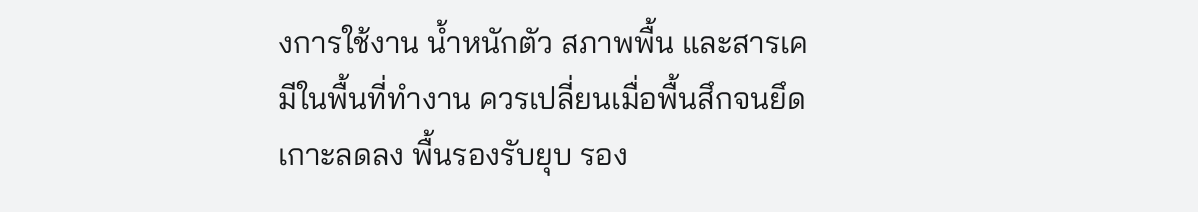งการใช้งาน น้ำหนักตัว สภาพพื้น และสารเคมีในพื้นที่ทำงาน ควรเปลี่ยนเมื่อพื้นสึกจนยึดเกาะลดลง พื้นรองรับยุบ รอง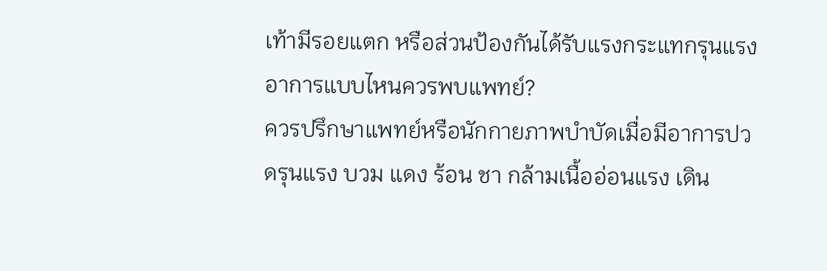เท้ามีรอยแตก หรือส่วนป้องกันได้รับแรงกระแทกรุนแรง
อาการแบบไหนควรพบแพทย์?
ควรปรึกษาแพทย์หรือนักกายภาพบำบัดเมื่อมีอาการปวดรุนแรง บวม แดง ร้อน ชา กล้ามเนื้ออ่อนแรง เดิน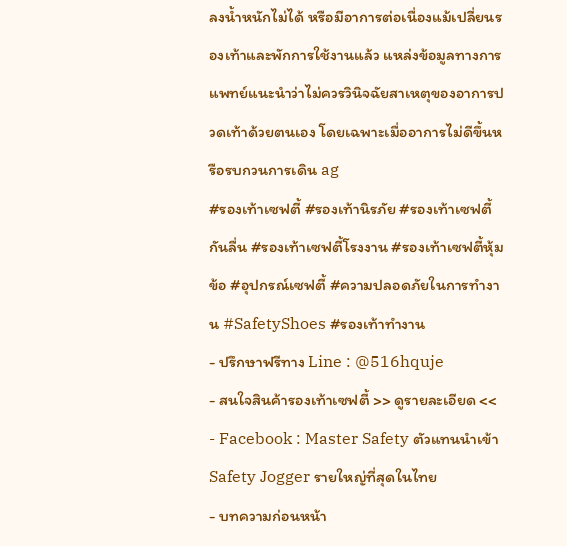ลงน้ำหนักไม่ได้ หรือมีอาการต่อเนื่องแม้เปลี่ยนรองเท้าและพักการใช้งานแล้ว แหล่งข้อมูลทางการแพทย์แนะนำว่าไม่ควรวินิจฉัยสาเหตุของอาการปวดเท้าด้วยตนเอง โดยเฉพาะเมื่ออาการไม่ดีขึ้นหรือรบกวนการเดิน ag
#รองเท้าเซฟตี้ #รองเท้านิรภัย #รองเท้าเซฟตี้กันลื่น #รองเท้าเซฟตี้โรงงาน #รองเท้าเซฟตี้หุ้มข้อ #อุปกรณ์เซฟตี้ #ความปลอดภัยในการทำงาน #SafetyShoes #รองเท้าทำงาน
- ปรึกษาฟรีทาง Line : @516hquje
- สนใจสินค้ารองเท้าเซฟตี้ >> ดูรายละเอียด <<
- Facebook : Master Safety ตัวแทนนำเข้า Safety Jogger รายใหญ่ที่สุดในไทย
- บทความก่อนหน้า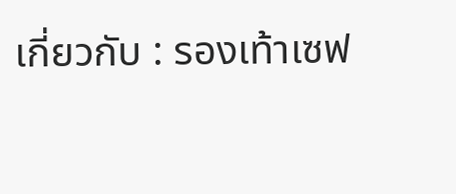เกี่ยวกับ : รองเท้าเซฟ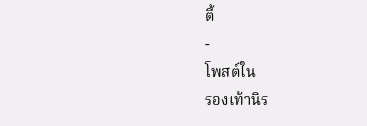ตี้
-
โพสต์ใน
รองเท้านิร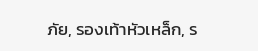ภัย, รองเท้าหัวเหล็ก, ร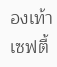องเท้าเซฟตี้